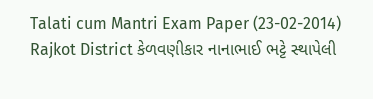Talati cum Mantri Exam Paper (23-02-2014) Rajkot District કેળવણીકાર નાનાભાઈ ભટ્ટે સ્થાપેલી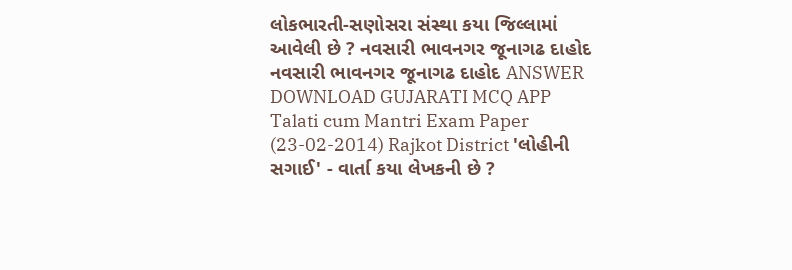લોકભારતી-સણોસરા સંસ્થા કયા જિલ્લામાં આવેલી છે ? નવસારી ભાવનગર જૂનાગઢ દાહોદ નવસારી ભાવનગર જૂનાગઢ દાહોદ ANSWER DOWNLOAD GUJARATI MCQ APP
Talati cum Mantri Exam Paper (23-02-2014) Rajkot District 'લોહીની સગાઈ' - વાર્તા કયા લેખકની છે ?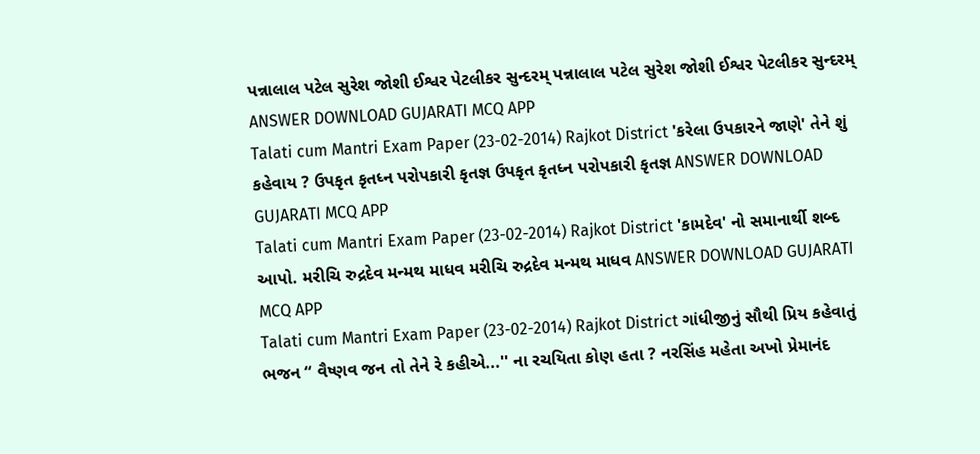પન્નાલાલ પટેલ સુરેશ જોશી ઈશ્વર પેટલીકર સુન્દરમ્ પન્નાલાલ પટેલ સુરેશ જોશી ઈશ્વર પેટલીકર સુન્દરમ્ ANSWER DOWNLOAD GUJARATI MCQ APP
Talati cum Mantri Exam Paper (23-02-2014) Rajkot District 'કરેલા ઉપકારને જાણે' તેને શું કહેવાય ? ઉપકૃત કૃતધ્ન પરોપકારી કૃતજ્ઞ ઉપકૃત કૃતધ્ન પરોપકારી કૃતજ્ઞ ANSWER DOWNLOAD GUJARATI MCQ APP
Talati cum Mantri Exam Paper (23-02-2014) Rajkot District 'કામદેવ' નો સમાનાર્થી શબ્દ આપો. મરીચિ રુદ્રદેવ મન્મથ માધવ મરીચિ રુદ્રદેવ મન્મથ માધવ ANSWER DOWNLOAD GUJARATI MCQ APP
Talati cum Mantri Exam Paper (23-02-2014) Rajkot District ગાંધીજીનું સૌથી પ્રિય કહેવાતું ભજન “ વૈષ્ણવ જન તો તેને રે કહીએ...'' ના રચયિતા કોણ હતા ? નરસિંહ મહેતા અખો પ્રેમાનંદ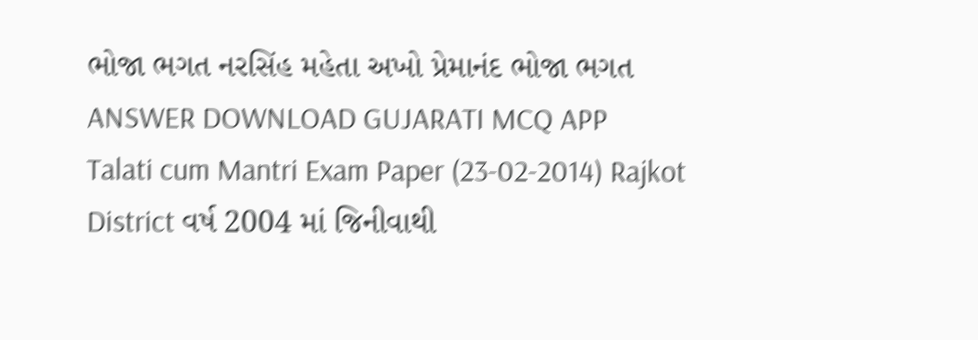ભોજા ભગત નરસિંહ મહેતા અખો પ્રેમાનંદ ભોજા ભગત ANSWER DOWNLOAD GUJARATI MCQ APP
Talati cum Mantri Exam Paper (23-02-2014) Rajkot District વર્ષ 2004 માં જિનીવાથી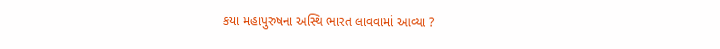કયા મહાપુરુષના અસ્થિ ભારત લાવવામાં આવ્યા ?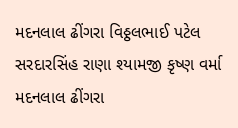મદનલાલ ઢીંગરા વિઠ્ઠલભાઈ પટેલ સરદારસિંહ રાણા શ્યામજી કૃષ્ણ વર્મા મદનલાલ ઢીંગરા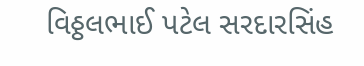વિઠ્ઠલભાઈ પટેલ સરદારસિંહ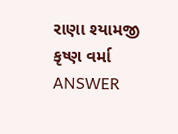રાણા શ્યામજી કૃષ્ણ વર્મા ANSWER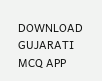DOWNLOAD GUJARATI MCQ APP